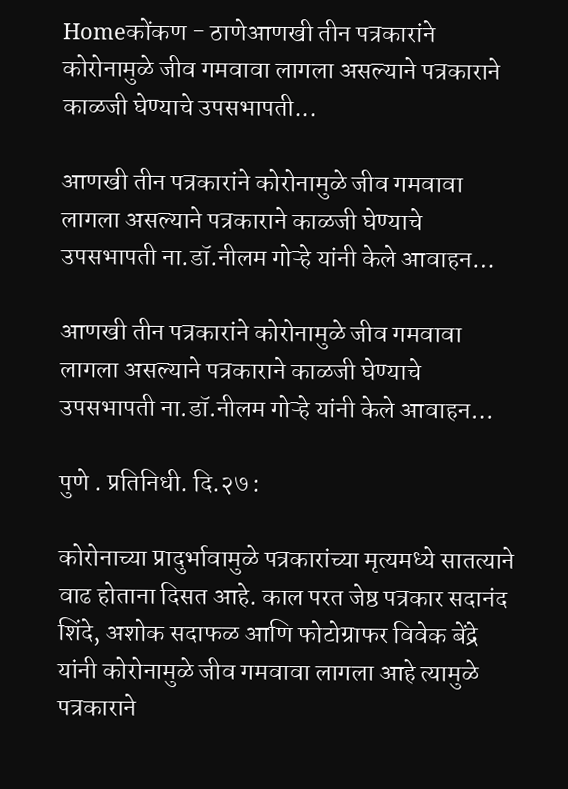Homeकोंकण - ठाणेआणखी तीन पत्रकारांने कोरोनामुळे जीव गमवावा लागला असल्याने पत्रकाराने काळजी घेण्याचे उपसभापती...

आणखी तीन पत्रकारांने कोरोनामुळे जीव गमवावा लागला असल्याने पत्रकाराने काळजी घेण्याचे उपसभापती ना.डॉ.नीलम गोऱ्हे यांनी केले आवाहन…

आणखी तीन पत्रकारांने कोरोनामुळे जीव गमवावा लागला असल्याने पत्रकाराने काळजी घेण्याचे उपसभापती ना.डॉ.नीलम गोऱ्हे यांनी केले आवाहन…

पुणे . प्रतिनिधी. दि.२७ :

कोरोनाच्या प्रादुर्भावामुळे पत्रकारांच्या मृत्यमध्ये सातत्याने वाढ होताना दिसत आहे. काल परत जेष्ठ पत्रकार सदानंद शिंदे, अशोक सदाफळ आणि फोटोग्राफर विवेक बेंद्रे यांनी कोरोनामुळे जीव गमवावा लागला आहे त्यामुळे पत्रकाराने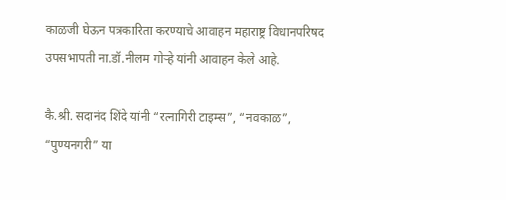काळजी घेऊन पत्रकारिता करण्याचे आवाहन महाराष्ट्र विधानपरिषद उपसभापती ना.डॉ.नीलम गोऱ्हे यांनी आवाहन केले आहे.

कै.श्री. सदानंद शिंदे यांनी “रत्नागिरी टाइम्स”, “नवकाळ”, “पुण्यनगरी” या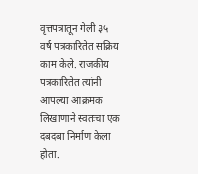वृत्तपत्रातून गेली ३५ वर्ष पत्रकारितेत सक्रिय काम केले. राजकीय पत्रकारितेत त्यांनी आपल्या आक्रमक लिखाणाने स्वतःचा एक दबदबा निर्माण केला होता.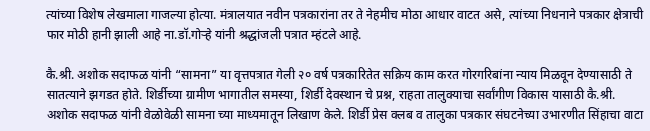त्यांच्या विशेष लेखमाला गाजल्या होत्या. मंत्रालयात नवीन पत्रकारांना तर ते नेहमीच मोठा आधार वाटत असे, त्यांच्या निधनाने पत्रकार क्षेत्राची फार मोठी हानी झाली आहे ना.डॉ.गोऱ्हे यांनी श्रद्धांजली पत्रात म्हंटले आहे.

कै.श्री. अशोक सदाफळ यांनी “सामना” या वृत्तपत्रात गेली २० वर्ष पत्रकारितेत सक्रिय काम करत गोरगरिबांना न्याय मिळवून देण्यासाठी ते सातत्याने झगडत होते. शिर्डीच्या ग्रामीण भागातील समस्या, शिर्डी देवस्थान चे प्रश्न, राहता तालुक्याचा सर्वांगीण विकास यासाठी कै.श्री. अशोक सदाफळ यांनी वेळोवेळी सामना च्या माध्यमातून लिखाण केले. शिर्डी प्रेस क्लब व तालुका पत्रकार संघटनेच्या उभारणीत सिंहाचा वाटा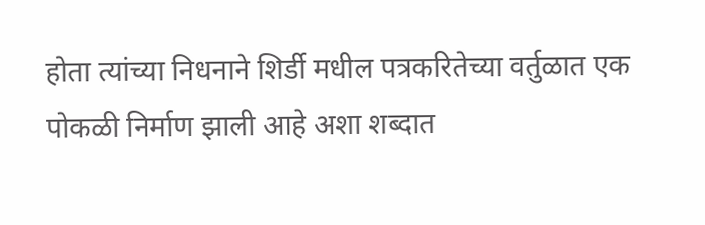होता त्यांच्या निधनाने शिर्डी मधील पत्रकरितेच्या वर्तुळात एक पोकळी निर्माण झाली आहे अशा शब्दात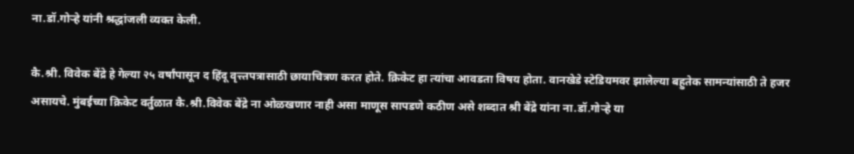ना.डॉ.गोऱ्हे यांनी श्रद्धांजली व्यक्त केली.

कै.श्री. विवेक बेंद्रे हे गेल्या २५ वर्षांपासून द हिंदू वृत्त्तपत्रासाठी छायाचित्रण करत होते. क्रिकेट हा त्यांचा आवडता विषय होता. वानखेडे स्टेडियमवर झालेल्या बहुतेक सामन्यांसाठी ते हजर असायचे. मुंबईच्या क्रिकेट वर्तुळात कै.श्री.विवेक बेंद्रे ना ओळखणार नाही असा माणूस सापडणे कठीण असे शब्दात श्री बेंद्रे यांना ना.डॉ.गोऱ्हे या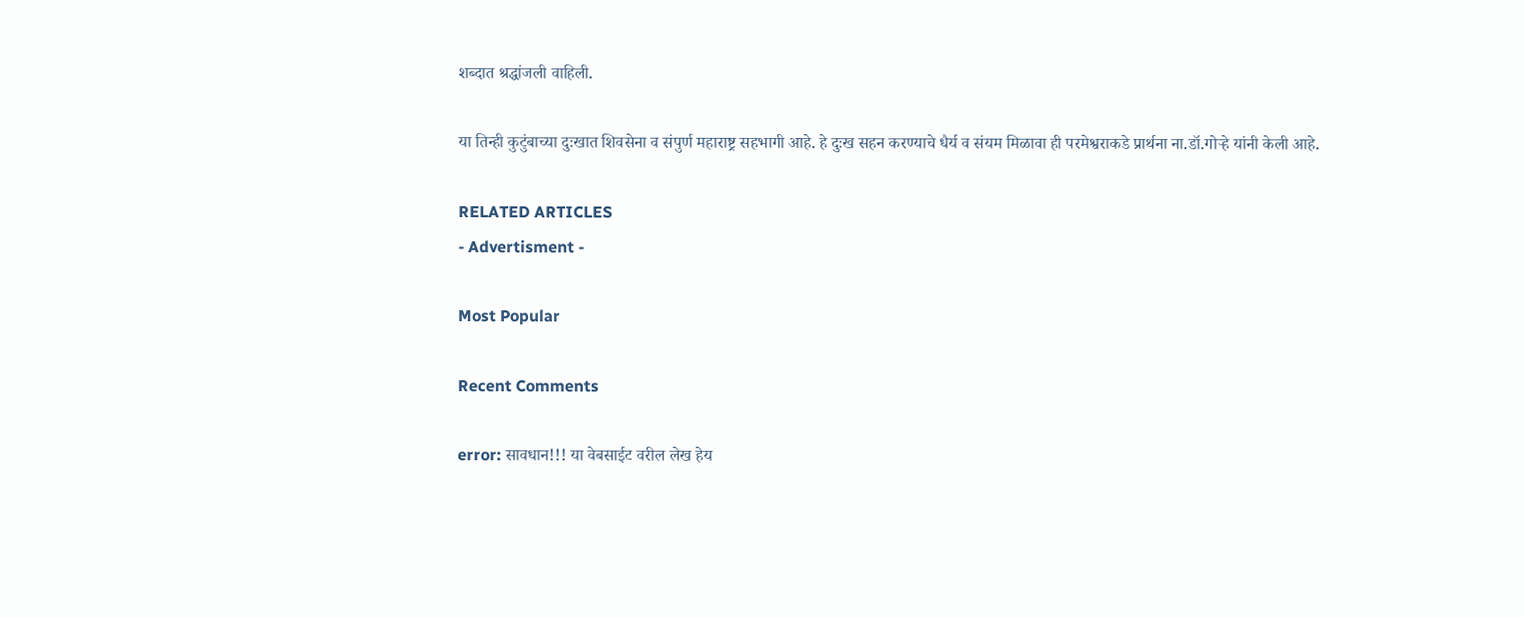शब्दात श्रद्धांजली वाहिली.

या तिन्ही कुटुंबाच्या दुःखात शिवसेना व संपुर्ण महाराष्ट्र सहभागी आहे. हे दुःख सहन करण्याचे धैर्य व संयम मिळावा ही परमेश्वराकडे प्रार्थना ना.डॉ.गोऱ्हे यांनी केली आहे.

RELATED ARTICLES
- Advertisment -

Most Popular

Recent Comments

error: सावधान!!! या वेबसाईट वरील लेख हेय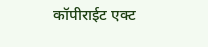कॉपीराईट एक्ट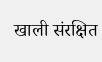खाली संरक्षित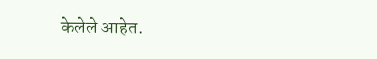केलेले आहेत.